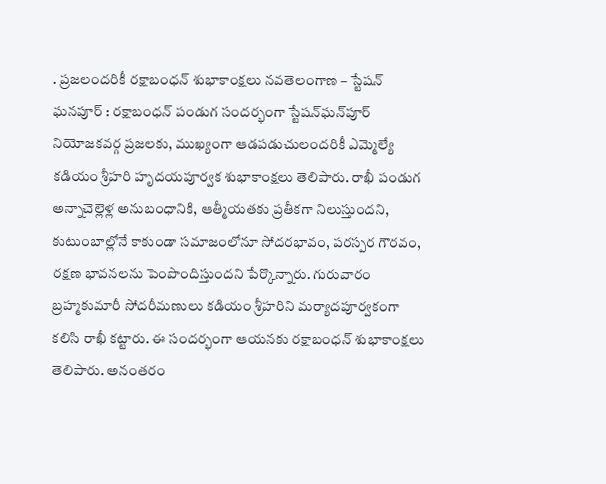. ప్రజలందరికీ రక్షాబంధన్‌ శుభాకాంక్షలు నవతెలంగాణ – స్టేషన్ ఘనపూర్ : రక్షాబంధన్‌ పండుగ సందర్భంగా స్టేషన్‌ఘన్‌పూర్‌ నియోజకవర్గ ప్రజలకు, ముఖ్యంగా ఆడపడుచులందరికీ ఎమ్మెల్యే కడియం శ్రీహరి హృదయపూర్వక శుభాకాంక్షలు తెలిపారు. రాఖీ పండుగ అన్నాచెల్లెళ్ల అనుబంధానికి, ఆత్మీయతకు ప్రతీకగా నిలుస్తుందని, కుటుంబాల్లోనే కాకుండా సమాజంలోనూ సోదరభావం, పరస్పర గౌరవం, రక్షణ భావనలను పెంపొందిస్తుందని పేర్కొన్నారు. గురువారం బ్రహ్మకుమారీ సోదరీమణులు కడియం శ్రీహరిని మర్యాదపూర్వకంగా కలిసి రాఖీ కట్టారు. ఈ సందర్భంగా ఆయనకు రక్షాబంధన్‌ శుభాకాంక్షలు తెలిపారు. అనంతరం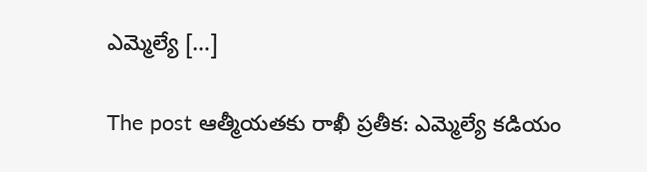ఎమ్మెల్యే […]

The post ఆత్మీయతకు రాఖీ ప్రతీక: ఎమ్మెల్యే కడియం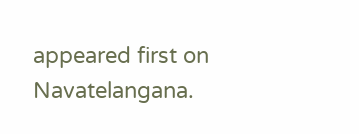appeared first on Navatelangana.